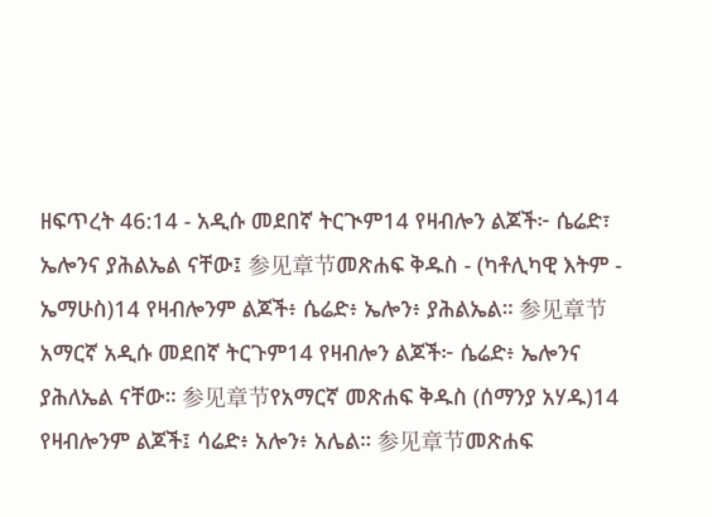ዘፍጥረት 46:14 - አዲሱ መደበኛ ትርጒም14 የዛብሎን ልጆች፦ ሴሬድ፣ ኤሎንና ያሕልኤል ናቸው፤ 参见章节መጽሐፍ ቅዱስ - (ካቶሊካዊ እትም - ኤማሁስ)14 የዛብሎንም ልጆች፥ ሴሬድ፥ ኤሎን፥ ያሕልኤል። 参见章节አማርኛ አዲሱ መደበኛ ትርጉም14 የዛብሎን ልጆች፦ ሴሬድ፥ ኤሎንና ያሕለኤል ናቸው። 参见章节የአማርኛ መጽሐፍ ቅዱስ (ሰማንያ አሃዱ)14 የዛብሎንም ልጆች፤ ሳሬድ፥ አሎን፥ አሌል። 参见章节መጽሐፍ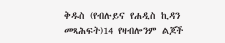ቅዱስ (የብሉይና የሐዲስ ኪዳን መጻሕፍት)14 የዛብሎንም ልጆች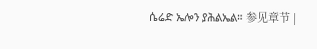ሴሬድ ኤሎን ያሕልኤል። 参见章节 |